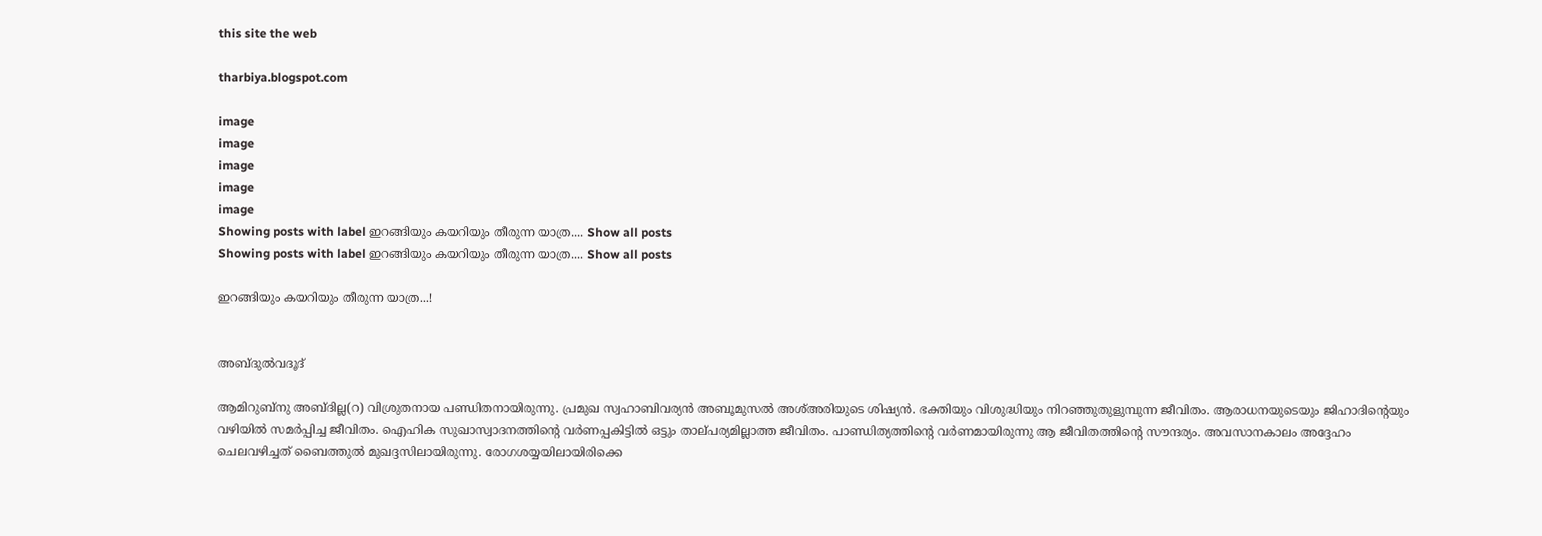this site the web

tharbiya.blogspot.com

image
image
image
image
image
Showing posts with label ഇറങ്ങിയും കയറിയും തീരുന്ന യാത്ര.... Show all posts
Showing posts with label ഇറങ്ങിയും കയറിയും തീരുന്ന യാത്ര.... Show all posts

ഇറങ്ങിയും കയറിയും തീരുന്ന യാത്ര...!


അബ്‌ദുല്‍വദൂദ്‌

ആമിറുബ്‌നു അബ്‌ദില്ല(റ) വിശ്രുതനായ പണ്ഡിതനായിരുന്നു. പ്രമുഖ സ്വഹാബിവര്യന്‍ അബൂമുസല്‍ അശ്‌അരിയുടെ ശിഷ്യന്‍. ഭക്തിയും വിശുദ്ധിയും നിറഞ്ഞുതുളുമ്പുന്ന ജീവിതം. ആരാധനയുടെയും ജിഹാദിന്റെയും വഴിയില്‍ സമര്‍പ്പിച്ച ജീവിതം. ഐഹിക സുഖാസ്വാദനത്തിന്റെ വര്‍ണപ്പകിട്ടില്‍ ഒട്ടും താല്‌പര്യമില്ലാത്ത ജീവിതം. പാണ്ഡിത്യത്തിന്റെ വര്‍ണമായിരുന്നു ആ ജീവിതത്തിന്റെ സൗന്ദര്യം. അവസാനകാലം അദ്ദേഹം ചെലവഴിച്ചത്‌ ബൈത്തുല്‍ മുഖദ്ദസിലായിരുന്നു. രോഗശയ്യയിലായിരിക്കെ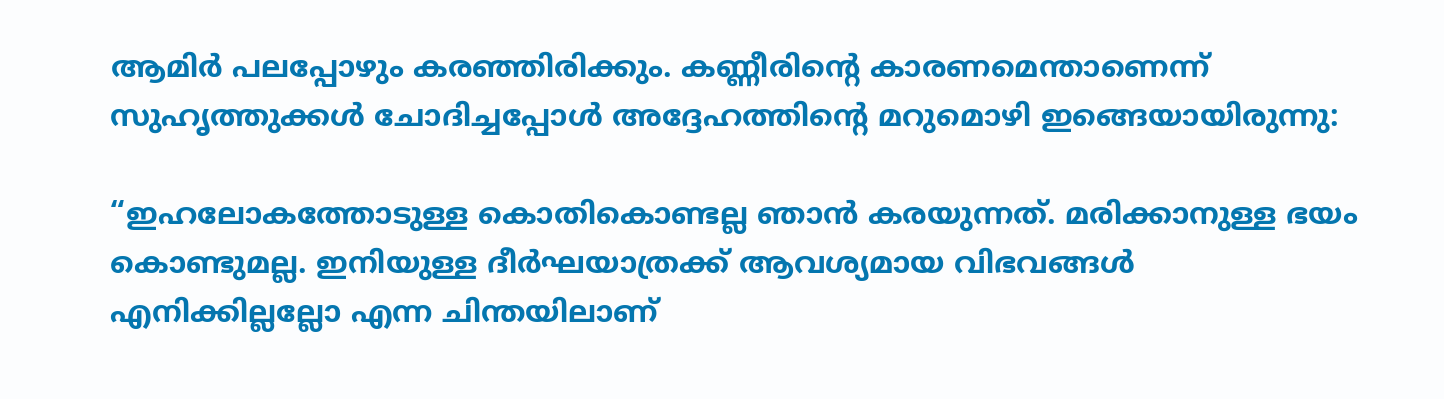ആമിര്‍ പലപ്പോഴും കരഞ്ഞിരിക്കും. കണ്ണീരിന്റെ കാരണമെന്താണെന്ന്‌ സുഹൃത്തുക്കള്‍ ചോദിച്ചപ്പോള്‍ അദ്ദേഹത്തിന്റെ മറുമൊഴി ഇങ്ങെയായിരുന്നു:

“ഇഹലോകത്തോടുള്ള കൊതികൊണ്ടല്ല ഞാന്‍ കരയുന്നത്‌. മരിക്കാനുള്ള ഭയം കൊണ്ടുമല്ല. ഇനിയുള്ള ദീര്‍ഘയാത്രക്ക്‌ ആവശ്യമായ വിഭവങ്ങള്‍ എനിക്കില്ലല്ലോ എന്ന ചിന്തയിലാണ്‌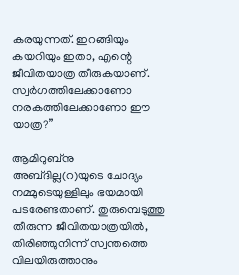കരയുന്നത്‌. ഇറങ്ങിയും കയറിയും ഇതാ, എന്റെ ജീവിതയാത്ര തീരുകയാണ്‌. സ്വര്‍ഗത്തിലേക്കാണോ നരകത്തിലേക്കാണോ ഈ യാത്ര?”

ആമിറുബ്‌നു അബ്‌ദില്ല(റ)യുടെ ചോദ്യം നമ്മുടെയുള്ളിലും ഭയമായി പടരേണ്ടതാണ്‌. തുരുമ്പെടുത്തു തീരുന്ന ജീവിതയാത്രയില്‍, തിരിഞ്ഞുനിന്ന്‌ സ്വന്തത്തെ വിലയിരുത്താനും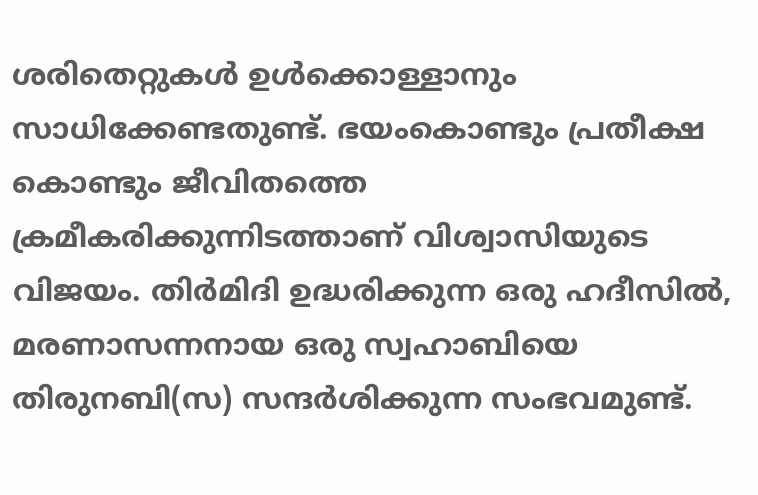ശരിതെറ്റുകള്‍ ഉള്‍ക്കൊള്ളാനും സാധിക്കേണ്ടതുണ്ട്‌. ഭയംകൊണ്ടും പ്രതീക്ഷ കൊണ്ടും ജീവിതത്തെ ക്രമീകരിക്കുന്നിടത്താണ്‌ വിശ്വാസിയുടെ വിജയം. തിര്‍മിദി ഉദ്ധരിക്കുന്ന ഒരു ഹദീസില്‍, മരണാസന്നനായ ഒരു സ്വഹാബിയെ തിരുനബി(സ) സന്ദര്‍ശിക്കുന്ന സംഭവമുണ്ട്‌.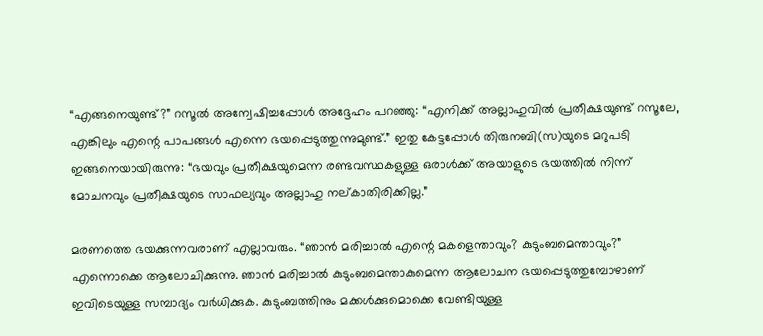“എങ്ങനെയുണ്ട്‌?” റസൂല്‍ അന്വേഷിച്ചപ്പോള്‍ അദ്ദേഹം പറഞ്ഞു: “എനിക്ക്‌ അല്ലാഹുവില്‍ പ്രതീക്ഷയുണ്ട്‌ റസൂലേ, എങ്കിലും എന്റെ പാപങ്ങള്‍ എന്നെ ഭയപ്പെടുത്തുന്നുമുണ്ട്‌.” ഇതു കേട്ടപ്പോള്‍ തിരുനബി(സ)യുടെ മറുപടി ഇങ്ങനെയായിരുന്നു: “ഭയവും പ്രതീക്ഷയുമെന്ന രണ്ടവസ്ഥകളുള്ള ഒരാള്‍ക്ക്‌ അയാളുടെ ഭയത്തില്‍ നിന്ന്‌ മോചനവും പ്രതീക്ഷയുടെ സാഫല്യവും അല്ലാഹു നല്‌കാതിരിക്കില്ല.”

മരണത്തെ ഭയക്കുന്നവരാണ്‌ എല്ലാവരും. “ഞാന്‍ മരിച്ചാല്‍ എന്റെ മകളെന്താവും? കുടുംബമെന്താവും?” എന്നൊക്കെ ആലോചിക്കുന്നു. ഞാന്‍ മരിച്ചാല്‍ കുടുംബമെന്താകുമെന്ന ആലോചന ഭയപ്പെടുത്തുമ്പോഴാണ്‌ ഇവിടെയുള്ള സമ്പാദ്യം വര്‍ധിക്കുക. കുടുംബത്തിനും മക്കള്‍ക്കുമൊക്കെ വേണ്ടിയുള്ള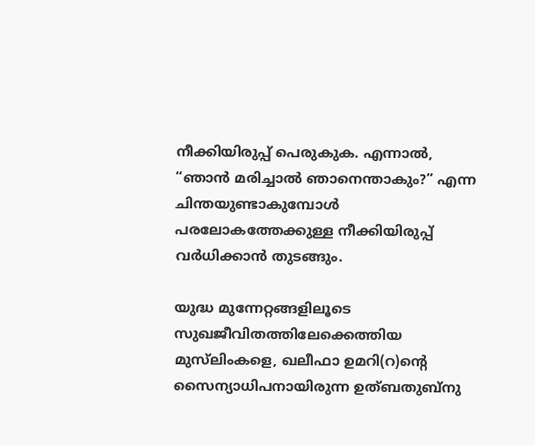നീക്കിയിരുപ്പ്‌ പെരുകുക. എന്നാല്‍, “ഞാന്‍ മരിച്ചാല്‍ ഞാനെന്താകും?” എന്ന ചിന്തയുണ്ടാകുമ്പോള്‍ പരലോകത്തേക്കുള്ള നീക്കിയിരുപ്പ്‌ വര്‍ധിക്കാന്‍ തുടങ്ങും.

യുദ്ധ മുന്നേറ്റങ്ങളിലൂടെ സുഖജീവിതത്തിലേക്കെത്തിയ മുസ്‌ലിംകളെ, ഖലീഫാ ഉമറി(റ)ന്റെ സൈന്യാധിപനായിരുന്ന ഉത്‌ബതുബ്‌നു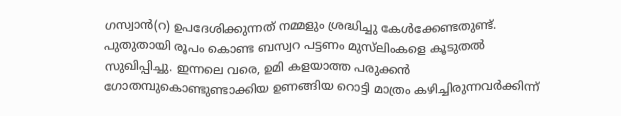ഗസ്വാന്‍(റ) ഉപദേശിക്കുന്നത്‌ നമ്മളും ശ്രദ്ധിച്ചു കേള്‍ക്കേണ്ടതുണ്ട്‌. പുതുതായി രൂപം കൊണ്ട ബസ്വറ പട്ടണം മുസ്‌ലിംകളെ കൂടുതല്‍ സുഖിപ്പിച്ചു. ഇന്നലെ വരെ, ഉമി കളയാത്ത പരുക്കന്‍ ഗോതമ്പുകൊണ്ടുണ്ടാക്കിയ ഉണങ്ങിയ റൊട്ടി മാത്രം കഴിച്ചിരുന്നവര്‍ക്കിന്ന്‌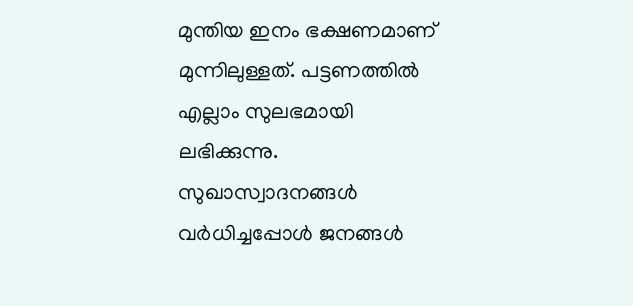മുന്തിയ ഇനം ഭക്ഷണമാണ്‌ മുന്നിലുള്ളത്‌. പട്ടണത്തില്‍ എല്ലാം സുലഭമായി ലഭിക്കുന്നു. സുഖാസ്വാദനങ്ങള്‍ വര്‍ധിച്ചപ്പോള്‍ ജനങ്ങള്‍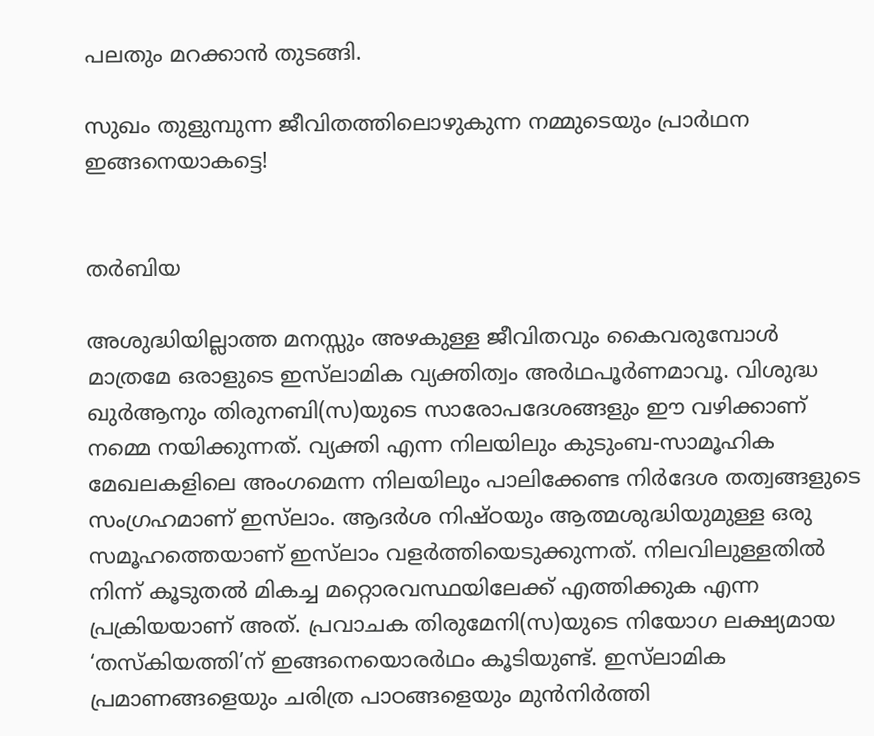പലതും മറക്കാന്‍ തുടങ്ങി.

സുഖം തുളുമ്പുന്ന ജീവിതത്തിലൊഴുകുന്ന നമ്മുടെയും പ്രാര്‍ഥന ഇങ്ങനെയാകട്ടെ!


തർബിയ

അശുദ്ധിയില്ലാത്ത മനസ്സും അഴകുള്ള ജീവിതവും കൈവരുമ്പോൾ മാത്രമേ ഒരാളുടെ ഇസ്‌ലാമിക വ്യക്തിത്വം അർഥപൂർണമാവൂ. വിശുദ്ധ ഖുർ‌ആനും തിരുനബി(സ)യുടെ സാരോപദേശങ്ങളും ഈ വഴിക്കാണ് നമ്മെ നയിക്കുന്നത്. വ്യക്തി എന്ന നിലയിലും കുടുംബ-സാമൂഹിക മേഖലകളിലെ അംഗമെന്ന നിലയിലും പാലിക്കേണ്ട നിർദേശ തത്വങ്ങളുടെ സംഗ്രഹമാണ് ഇസ്‌ലാം. ആദർശ നിഷ്‌ഠയും ആത്മശുദ്ധിയുമുള്ള ഒരു സമൂഹത്തെയാണ് ഇസ്‌ലാം വളർത്തിയെടുക്കുന്നത്. നിലവിലുള്ളതിൽ നിന്ന് കൂടുതൽ മികച്ച മറ്റൊരവസ്ഥയിലേക്ക് എത്തിക്കുക എന്ന പ്രക്രിയയാണ് അത്. പ്രവാചക തിരുമേനി(സ)യുടെ നിയോഗ ലക്ഷ്യമായ ‘തസ്‌കിയത്തി’ന് ഇങ്ങനെയൊരർഥം കൂടിയുണ്ട്. ഇസ്‌ലാമിക പ്രമാണങ്ങളെയും ചരിത്ര പാഠങ്ങളെയും മുൻ‌നിർത്തി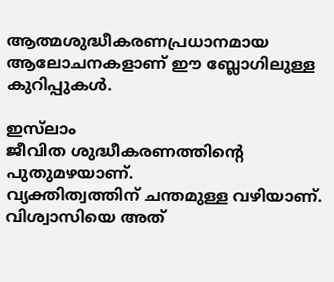ആത്മശുദ്ധീകരണപ്രധാനമായ ആലോചനകളാണ് ഈ ബ്ലോഗിലുള്ള കുറിപ്പുകൾ.

ഇസ്‌ലാം
ജീവിത ശുദ്ധീകരണത്തിന്റെ പുതുമഴയാണ്.
വ്യക്തിത്വത്തിന് ചന്തമുള്ള വഴിയാണ്.
വിശ്വാസിയെ അത്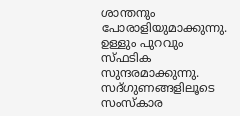ശാന്തനും പോരാളിയുമാക്കുന്നു.
ഉള്ളും പുറവും സ്‌ഫടിക സുന്ദരമാക്കുന്നു.
സദ്‌ഗുണങ്ങളിലൂടെ സംസ്കാര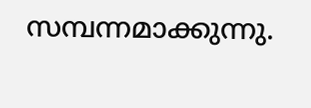സമ്പന്നമാക്കുന്നു.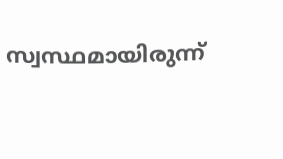സ്വസ്ഥമായിരുന്ന്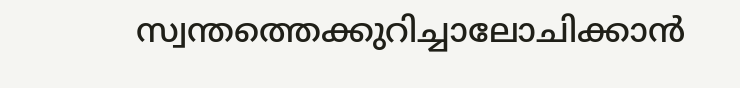സ്വന്തത്തെക്കുറിച്ചാലോചിക്കാൻ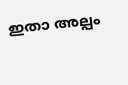ഇതാ അല്പം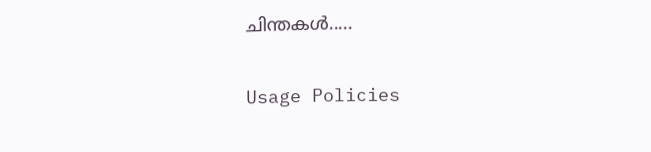ചിന്തകൾ.....

Usage Policies